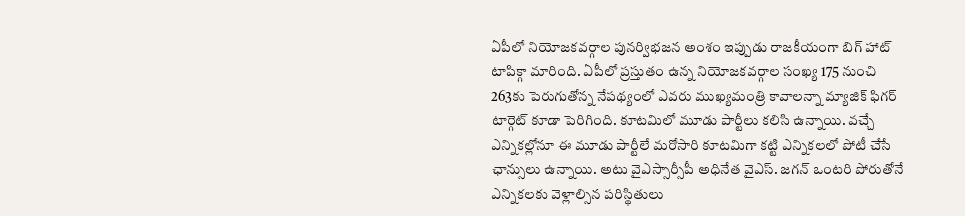ఏపీలో నియోజకవర్గాల పునర్విభజన అంశం ఇప్పుడు రాజకీయంగా బిగ్ హాట్ టాపిక్గా మారింది. ఏపీలో ప్రస్తుతం ఉన్న నియోజకవర్గాల సంఖ్య 175 నుంచి 263కు పెరుగుతోన్న నేపథ్యంలో ఎవరు ముఖ్యమంత్రి కావాలన్నా మ్యాజిక్ ఫిగర్ టార్గెట్ కూడా పెరిగింది. కూటమిలో మూడు పార్టీలు కలిసి ఉన్నాయి. వచ్చే ఎన్నికల్లోనూ ఈ మూడు పార్టీలే మరోసారి కూటమిగా కట్టి ఎన్నికలలో పోటీ చేసే ఛాన్సులు ఉన్నాయి. అటు వైఎస్సార్సీపీ అధినేత వైఎస్. జగన్ ఒంటరి పోరుతోనే ఎన్నికలకు వెళ్లాల్సిన పరిస్థితులు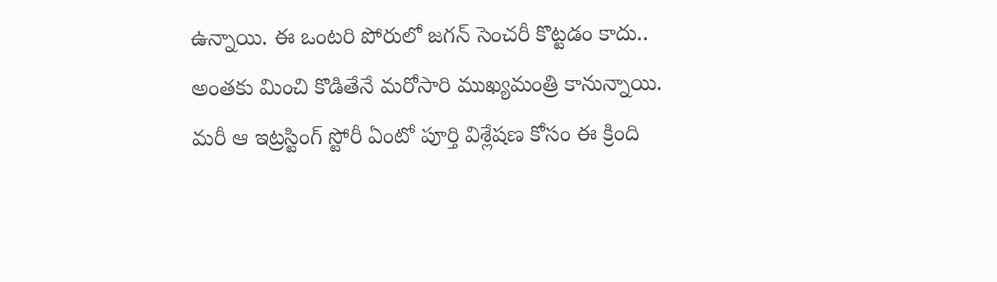ఉన్నాయి. ఈ ఒంటరి పోరులో జగన్ సెంచరీ కొట్టడం కాదు.. అంతకు మించి కొడితేనే మరోసారి ముఖ్యమంత్రి కానున్నాయి. మరీ ఆ ఇట్రస్టింగ్ స్టోరీ ఏంటో పూర్తి విశ్లేషణ కోసం ఈ క్రింది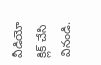వీడియో క్లిక్ చేసి వినండి.